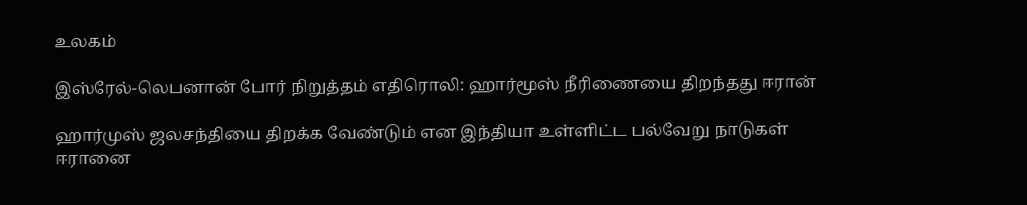உலகம்

இஸ்ரேல்-லெபனான் போர் நிறுத்தம் எதிரொலி: ஹார்மூஸ் நீரிணையை திறந்தது ஈரான்

ஹார்முஸ் ஜலசந்தியை திறக்க வேண்டும் என இந்தியா உள்ளிட்ட பல்வேறு நாடுகள் ஈரானை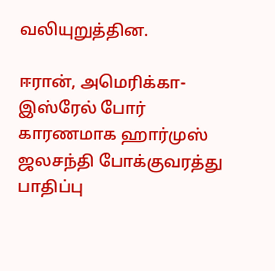வலியுறுத்தின.

ஈரான், அமெரிக்கா-இஸ்ரேல் போர் காரணமாக ஹார்முஸ் ஜலசந்தி போக்குவரத்து பாதிப்பு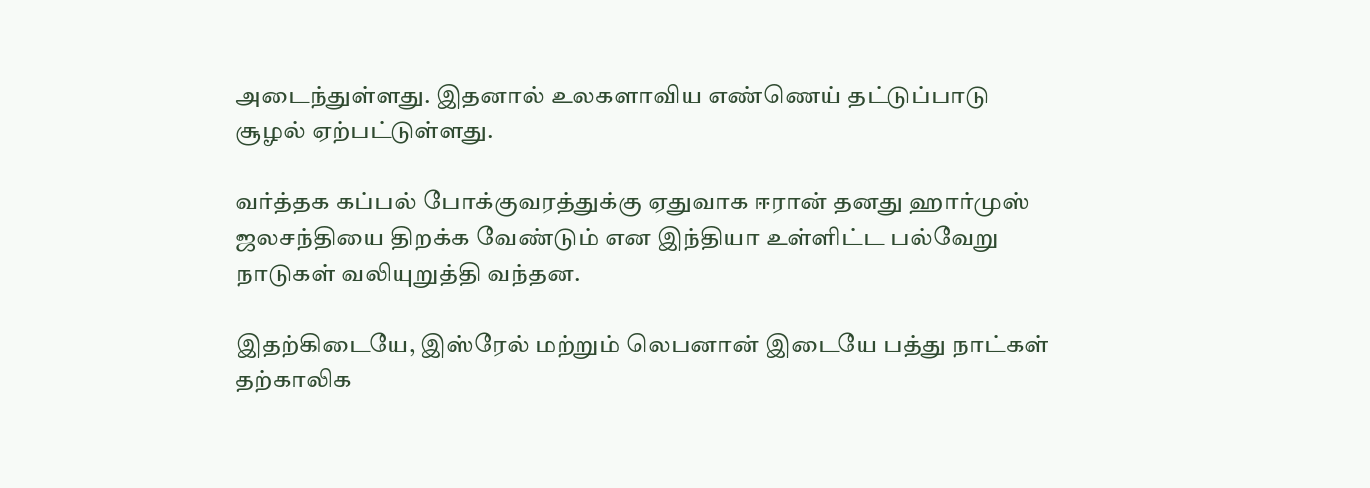அடைந்துள்ளது. இதனால் உலகளாவிய எண்ணெய் தட்டுப்பாடு சூழல் ஏற்பட்டுள்ளது.

வர்த்தக கப்பல் போக்குவரத்துக்கு ஏதுவாக ஈரான் தனது ஹார்முஸ் ஜலசந்தியை திறக்க வேண்டும் என இந்தியா உள்ளிட்ட பல்வேறு நாடுகள் வலியுறுத்தி வந்தன.

இதற்கிடையே, இஸ்ரேல் மற்றும் லெபனான் இடையே பத்து நாட்கள் தற்காலிக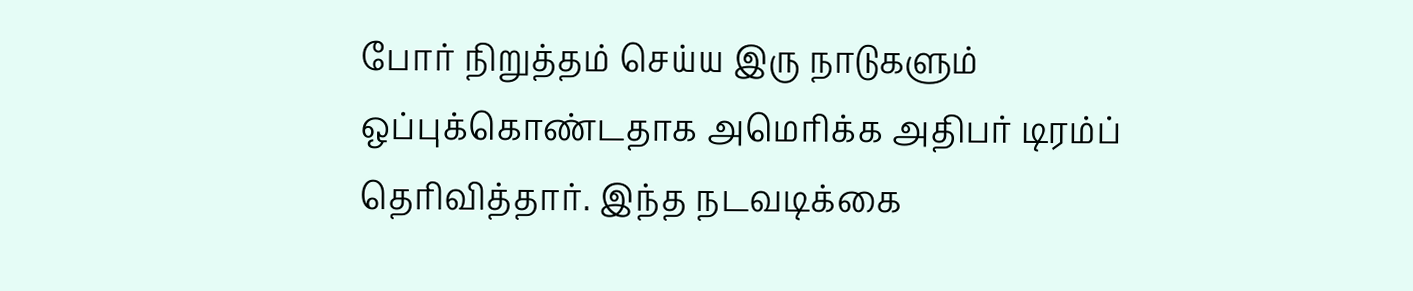போர் நிறுத்தம் செய்ய இரு நாடுகளும் ஒப்புக்கொண்டதாக அமெரிக்க அதிபர் டிரம்ப் தெரிவித்தார். இந்த நடவடிக்கை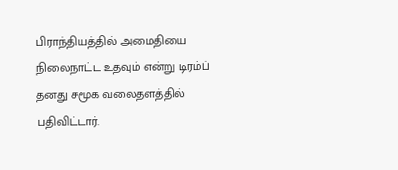பிராந்தியத்தில் அமைதியை நிலைநாட்ட உதவும் என்று டிரம்ப் தனது சமூக வலைதளத்தில் பதிவிட்டார்.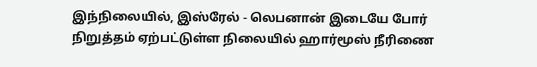இந்நிலையில், இஸ்ரேல் - லெபனான் இடையே போர் நிறுத்தம் ஏற்பட்டுள்ள நிலையில் ஹார்மூஸ் நீரிணை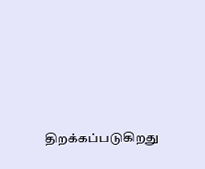திறக்கப்படுகிறது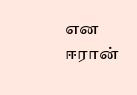என ஈரான்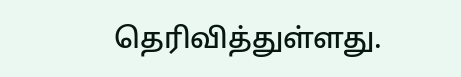தெரிவித்துள்ளது.